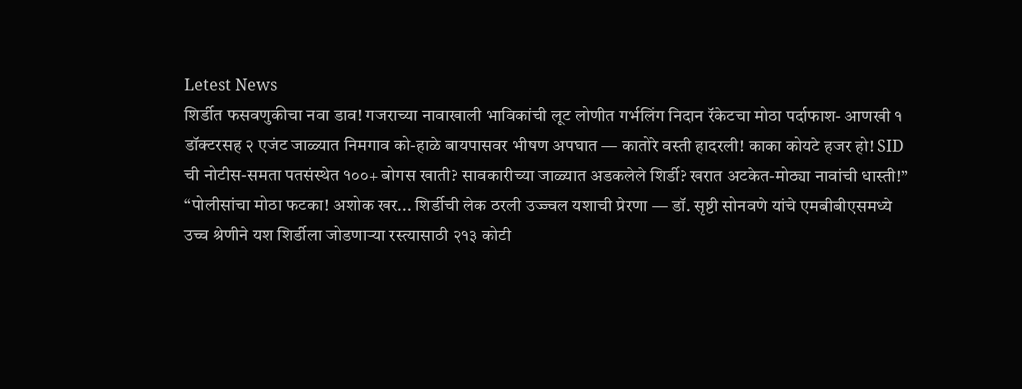Letest News
शिर्डीत फसवणुकीचा नवा डाव! गजराच्या नावाखाली भाविकांची लूट लोणीत गर्भलिंग निदान रॅकेटचा मोठा पर्दाफाश- आणखी १ डॉक्टरसह २ एजंट जाळ्यात निमगाव को-हाळे बायपासवर भीषण अपघात — कातोरे वस्ती हादरली! काका कोयटे हजर हो! SID ची नोटीस-समता पतसंस्थेत १००+ बोगस खाती? सावकारीच्या जाळ्यात अडकलेले शिर्डी? खरात अटकेत-मोठ्या नावांची धास्ती!” “पोलीसांचा मोठा फटका! अशोक खर... शिर्डीची लेक ठरली उज्ज्वल यशाची प्रेरणा — डॉ. सृष्टी सोनवणे यांचे एमबीबीएसमध्ये उच्च श्रेणीने यश शिर्डीला जोडणाऱ्या रस्त्यासाठी २१३ कोटी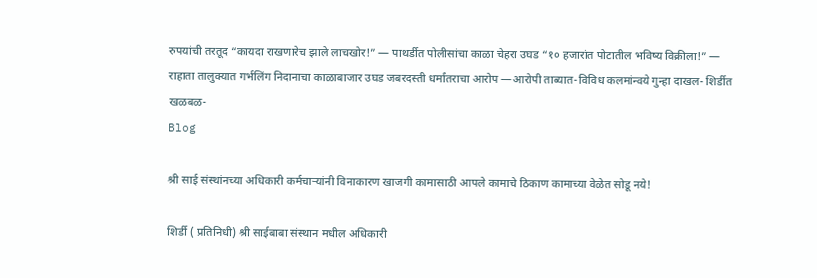रुपयांची तरतूद “कायदा राखणारेच झाले लाचखोर!” — पाथर्डीत पोलीसांचा काळा चेहरा उघड “१० हजारांत पोटातील भविष्य विक्रीला!” — राहाता तालुक्यात गर्भलिंग निदानाचा काळाबाजार उघड जबरदस्ती धर्मांतराचा आरोप —आरोपी ताब्यात-विविध कलमांन्वये गुन्हा दाखल- शिर्डीत खळबळ-
Blog

श्री साई संस्थांनच्या अधिकारी कर्मचाऱ्यांनी विनाकारण खाजगी कामासाठी आपले कामाचे ठिकाण कामाच्या वेळेत सोडू नये!

शिर्डी ( प्रतिनिधी) श्री साईबाबा संस्थान मधील अधिकारी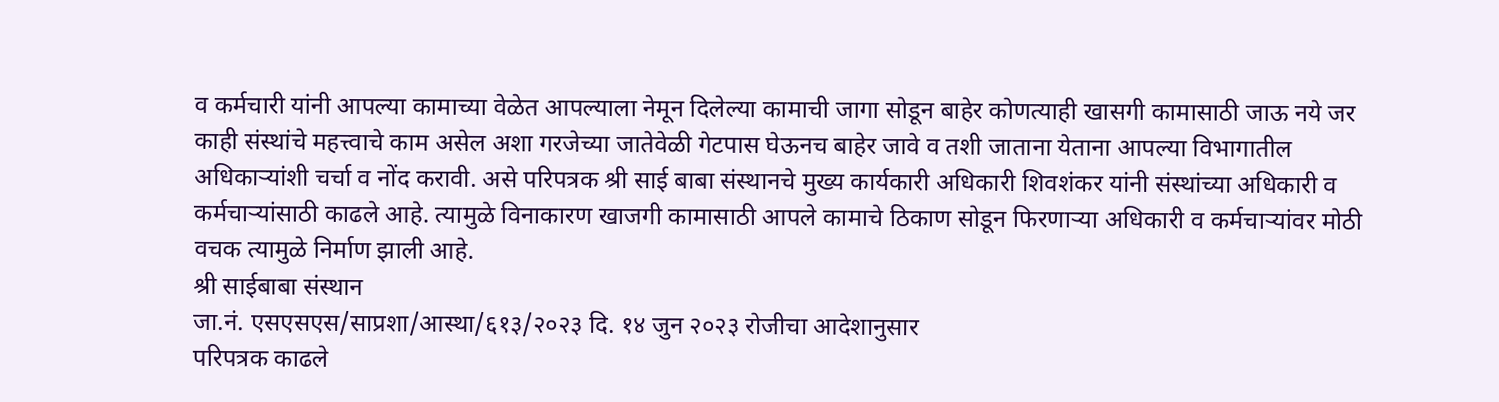व‌ कर्मचारी यांनी आपल्या कामाच्या वेळेत आपल्याला नेमून दिलेल्या कामाची जागा सोडून बाहेर कोणत्याही खासगी कामासाठी जाऊ नये जर काही संस्थांचे महत्त्वाचे काम असेल अशा गरजेच्या जातेवेळी गेटपास घेऊनच बाहेर जावे व तशी जाताना येताना आपल्या विभागातील अधिकाऱ्यांशी चर्चा व नोंद करावी. असे परिपत्रक श्री साई बाबा संस्थानचे मुख्य कार्यकारी अधिकारी शिवशंकर यांनी संस्थांच्या अधिकारी व कर्मचाऱ्यांसाठी काढले आहे. त्यामुळे विनाकारण खाजगी कामासाठी आपले कामाचे ठिकाण सोडून फिरणाऱ्या अधिकारी व कर्मचाऱ्यांवर मोठी वचक त्यामुळे निर्माण झाली आहे.
श्री साईबाबा संस्थान
जा.नं. एसएसएस/साप्रशा/आस्था/६१३/२०२३ दि. १४ जुन २०२३ रोजीचा आदेशानुसार
परिपत्रक काढले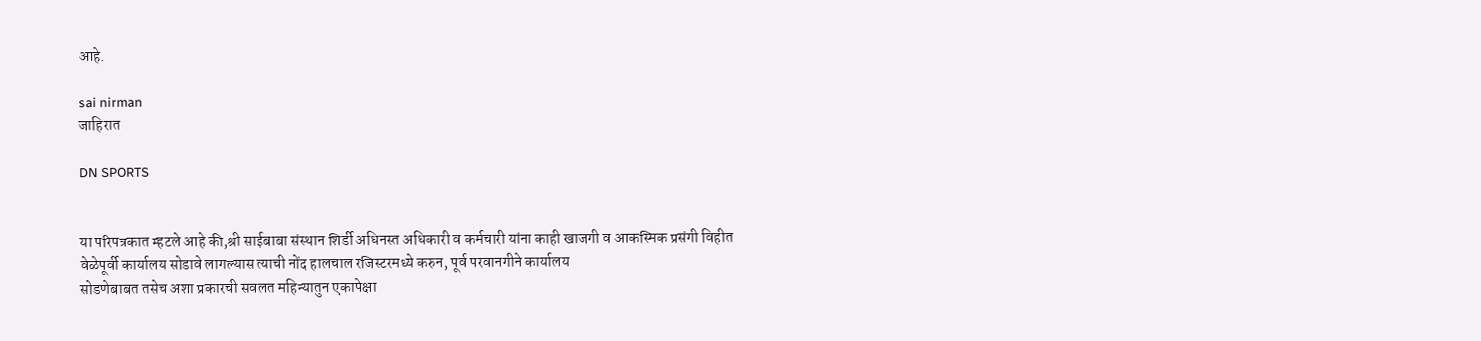आहे.

sai nirman
जाहिरात

DN SPORTS


या परिपत्रकात म्हटले आहे की,श्री साईबाबा संस्थान शिर्डी अधिनस्त अधिकारी व कर्मचारी यांना काही खाजगी व आकस्मिक प्रसंगी विहीत
वेळेपूर्वी कार्यालय सोडावे लागल्यास त्याची नोंद हालचाल रजिस्टरमध्ये करुन, पूर्व परवानगीने कार्यालय
सोडणेबाबत तसेच अशा प्रकारची सवलत महिन्यातुन एकापेक्षा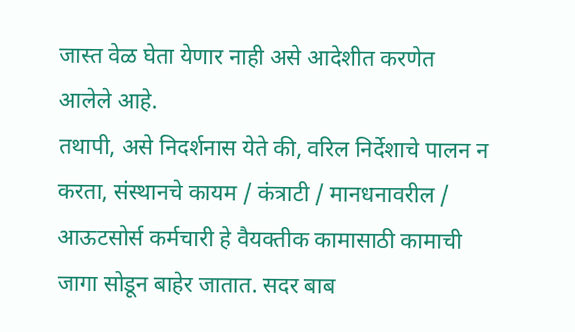जास्त वेळ घेता येणार नाही असे आदेशीत करणेत
आलेले आहे.
तथापी, असे निदर्शनास येते की, वरिल निर्देशाचे पालन न करता, संस्थानचे कायम / कंत्राटी / मानधनावरील /
आऊटसोर्स कर्मचारी हे वैयक्तीक कामासाठी कामाची जागा सोडून बाहेर जातात. सदर बाब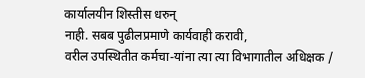कार्यालयीन शिस्तीस धरुन्
नाही. सबब पुढीलप्रमाणे कार्यवाही करावी,
वरील उपस्थितीत कर्मचा-यांना त्या त्या विभागातील अधिक्षक /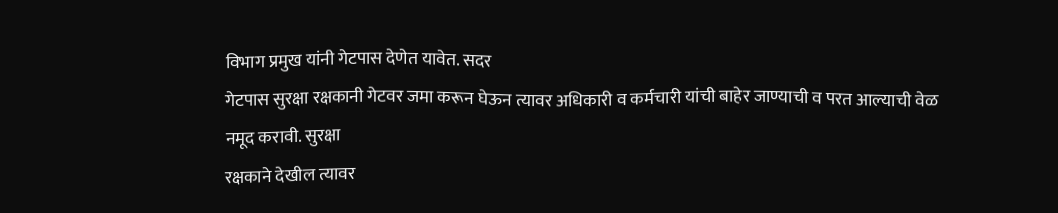विभाग प्रमुख यांनी गेटपास देणेत यावेत. सदर
गेटपास सुरक्षा रक्षकानी गेटवर जमा करून घेऊन त्यावर अधिकारी व कर्मचारी यांची बाहेर जाण्याची व परत आल्याची वेळ
नमूद करावी. सुरक्षा
रक्षकाने देखील त्यावर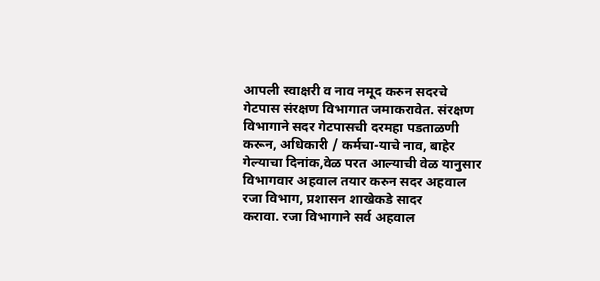आपली स्वाक्षरी व नाव नमूद करुन सदरचे गेटपास संरक्षण विभागात जमाकरावेत. संरक्षण विभागाने सदर गेटपासची दरमहा पडताळणी करून, अधिकारी / कर्मचा-याचे नाव, बाहेर गेल्याचा दिनांक,वेळ परत आल्याची वेळ यानुसार विभागवार अहवाल तयार करुन सदर अहवाल रजा विभाग, प्रशासन शाखेकडे सादर
करावा. रजा विभागाने सर्व अहवाल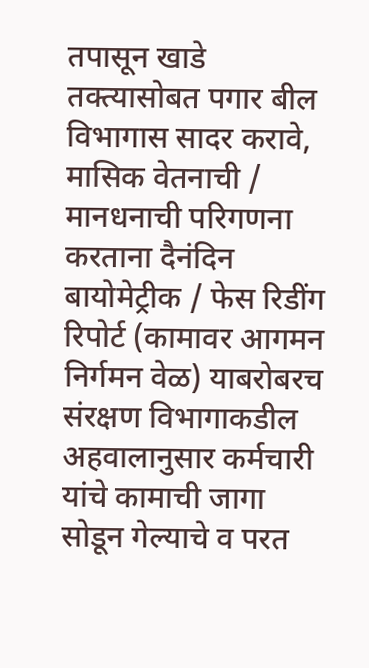तपासून खाडे तक्त्यासोबत पगार बील विभागास सादर करावे,
मासिक वेतनाची / मानधनाची परिगणना करताना दैनंदिन बायोमेट्रीक / फेस रिडींग रिपोर्ट (कामावर आगमन
निर्गमन वेळ) याबरोबरच संरक्षण विभागाकडील अहवालानुसार कर्मचारी यांचे कामाची जागा सोडून गेल्याचे व परत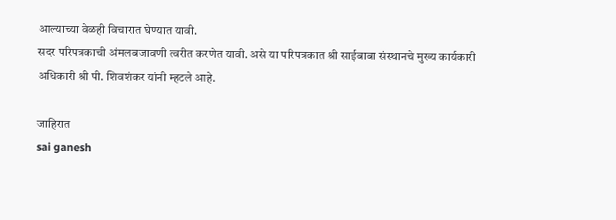आल्याच्या वेळही विचारात घेण्यात यावी.
सदर परिपत्रकाची अंमलबजावणी त्वरीत करणेत यावी. असे या परिपत्रकात श्री साईबाबा संस्थानचे मुख्य कार्यकारी अधिकारी श्री पी. शिवशंकर यांनी म्हटले आहे.

जाहिरात
sai ganesh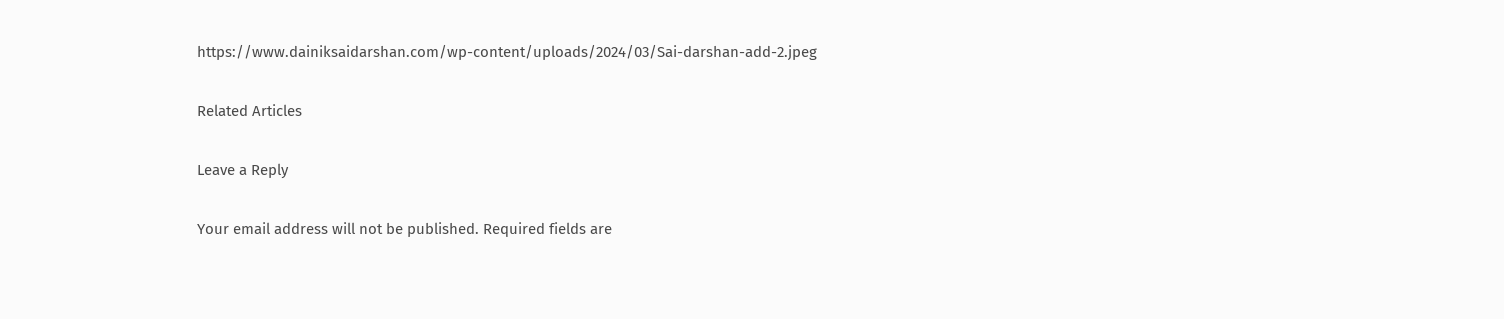https://www.dainiksaidarshan.com/wp-content/uploads/2024/03/Sai-darshan-add-2.jpeg

Related Articles

Leave a Reply

Your email address will not be published. Required fields are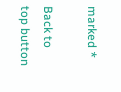marked *

Back to top button